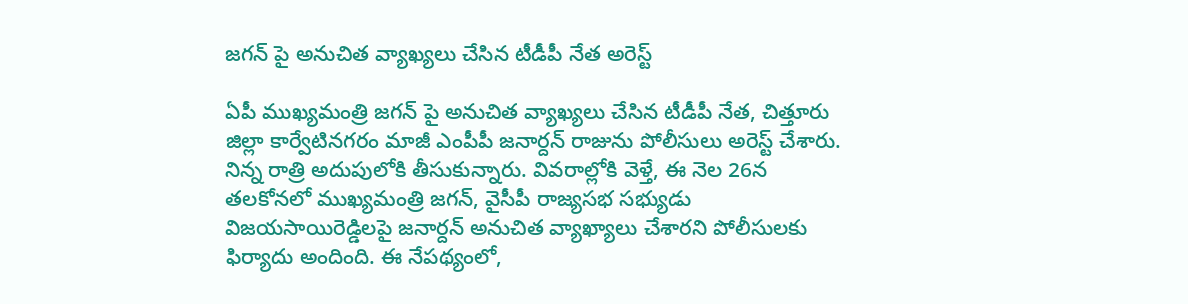జగన్ పై అనుచిత వ్యాఖ్యలు చేసిన టీడీపీ నేత అరెస్ట్

ఏపీ ముఖ్యమంత్రి జగన్ పై అనుచిత వ్యాఖ్యలు చేసిన టీడీపీ నేత, చిత్తూరు జిల్లా కార్వేటినగరం మాజీ ఎంపీపీ జనార్దన్ రాజును పోలీసులు అరెస్ట్ చేశారు. నిన్న రాత్రి అదుపులోకి తీసుకున్నారు. వివరాల్లోకి వెళ్తే, ఈ నెల 26న తలకోనలో ముఖ్యమంత్రి జగన్, వైసీపీ రాజ్యసభ సభ్యుడు విజయసాయిరెడ్డిలపై జనార్దన్ అనుచిత వ్యాఖ్యాలు చేశారని పోలీసులకు ఫిర్యాదు అందింది. ఈ నేపథ్యంలో,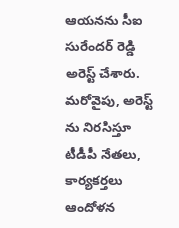ఆయనను సీఐ సురేందర్ రెడ్డి అరెస్ట్ చేశారు. మరోవైపు, అరెస్ట్ ను నిరసిస్తూ టీడీపీ నేతలు, కార్యకర్తలు ఆందోళన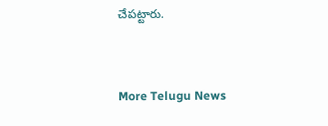చేపట్టారు.


More Telugu News